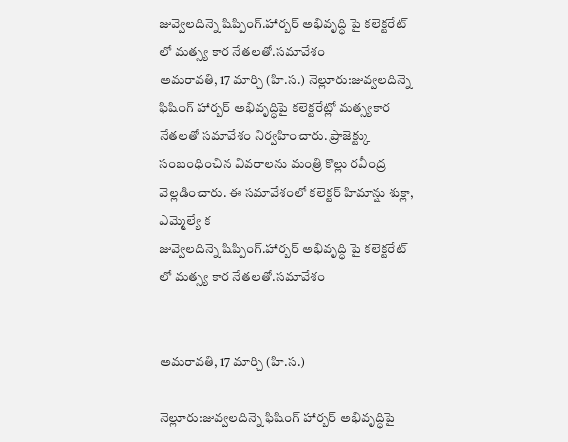జువ్వెలదిన్నె షిప్పింగ్.హార్బర్ అభివృద్ధి పై కలెక్టరేట్ లో మత్స్య కార నేతలతో.సమావేశం
అమరావతి, 17 మార్చి (హి.స.) నెల్లూరు:జువ్వలదిన్నె ఫిషింగ్ హార్బర్ అభివృద్ధిపై కలెక్టరేట్లో మత్స్యకార నేతలతో సమావేశం నిర్వహించారు. ప్రాజెక్ట్కు సంబంధించిన వివరాలను మంత్రి కొల్లు రవీంద్ర వెల్లడించారు. ఈ సమావేశంలో కలెక్టర్ హిమాన్షు శుక్లా, ఎమ్మెల్యే క
జువ్వెలదిన్నె షిప్పింగ్.హార్బర్ అభివృద్ధి పై కలెక్టరేట్ లో మత్స్య కార నేతలతో.సమావేశం


అమరావతి, 17 మార్చి (హి.స.)

నెల్లూరు:జువ్వలదిన్నె ఫిషింగ్ హార్బర్ అభివృద్ధిపై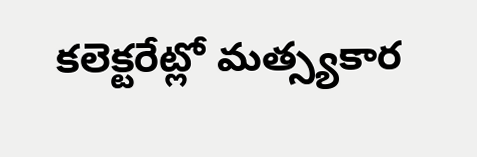కలెక్టరేట్లో మత్స్యకార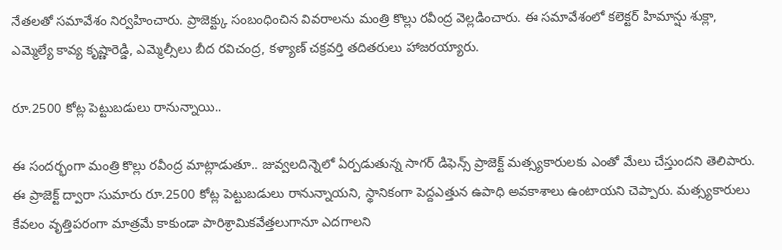నేతలతో సమావేశం నిర్వహించారు. ప్రాజెక్ట్కు సంబంధించిన వివరాలను మంత్రి కొల్లు రవీంద్ర వెల్లడించారు. ఈ సమావేశంలో కలెక్టర్ హిమాన్షు శుక్లా, ఎమ్మెల్యే కావ్య కృష్ణారెడ్డి, ఎమ్మెల్సీలు బీద రవిచంద్ర, కళ్యాణ్ చక్రవర్తి తదితరులు హాజరయ్యారు.

రూ.2500 కోట్ల పెట్టుబడులు రానున్నాయి..

ఈ సందర్భంగా మంత్రి కొల్లు రవీంద్ర మాట్లాడుతూ.. జువ్వలదిన్నెలో ఏర్పడుతున్న సాగర్ డిఫెన్స్ ప్రాజెక్ట్ మత్స్యకారులకు ఎంతో మేలు చేస్తుందని తెలిపారు. ఈ ప్రాజెక్ట్ ద్వారా సుమారు రూ.2500 కోట్ల పెట్టుబడులు రానున్నాయని, స్థానికంగా పెద్దఎత్తున ఉపాధి అవకాశాలు ఉంటాయని చెప్పారు. మత్స్యకారులు కేవలం వృత్తిపరంగా మాత్రమే కాకుండా పారిశ్రామికవేత్తలుగానూ ఎదగాలని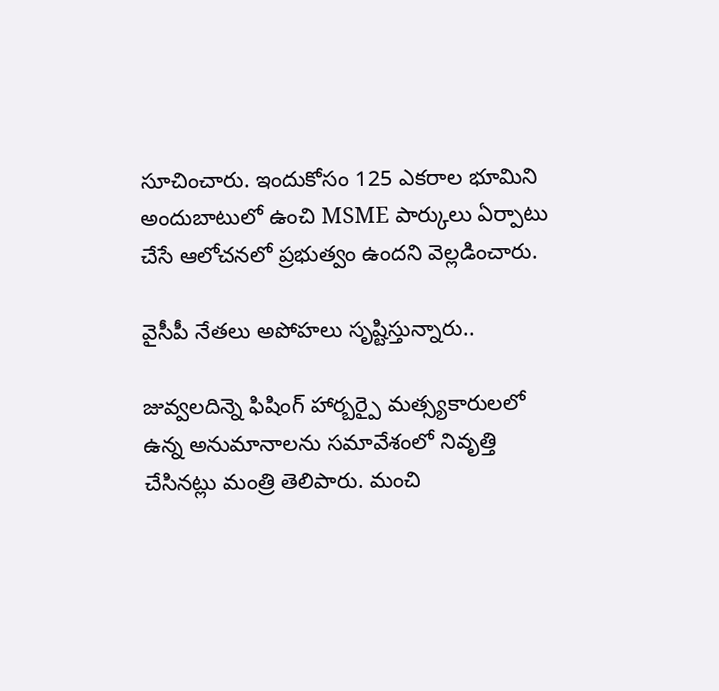సూచించారు. ఇందుకోసం 125 ఎకరాల భూమిని అందుబాటులో ఉంచి MSME పార్కులు ఏర్పాటు చేసే ఆలోచనలో ప్రభుత్వం ఉందని వెల్లడించారు.

వైసీపీ నేతలు అపోహలు సృష్టిస్తున్నారు..

జువ్వలదిన్నె ఫిషింగ్ హార్బర్పై మత్స్యకారులలో ఉన్న అనుమానాలను సమావేశంలో నివృత్తి చేసినట్లు మంత్రి తెలిపారు. మంచి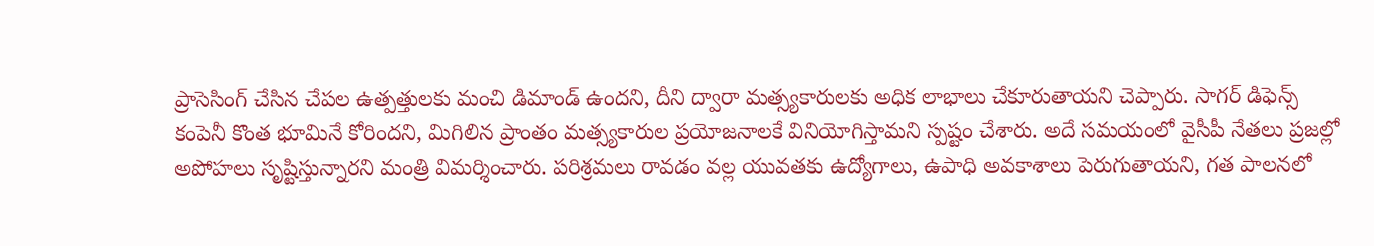ప్రాసెసింగ్ చేసిన చేపల ఉత్పత్తులకు మంచి డిమాండ్ ఉందని, దీని ద్వారా మత్స్యకారులకు అధిక లాభాలు చేకూరుతాయని చెప్పారు. సాగర్ డిఫెన్స్ కంపెనీ కొంత భూమినే కోరిందని, మిగిలిన ప్రాంతం మత్స్యకారుల ప్రయోజనాలకే వినియోగిస్తామని స్పష్టం చేశారు. అదే సమయంలో వైసీపీ నేతలు ప్రజల్లో అపోహలు సృష్టిస్తున్నారని మంత్రి విమర్శించారు. పరిశ్రమలు రావడం వల్ల యువతకు ఉద్యోగాలు, ఉపాధి అవకాశాలు పెరుగుతాయని, గత పాలనలో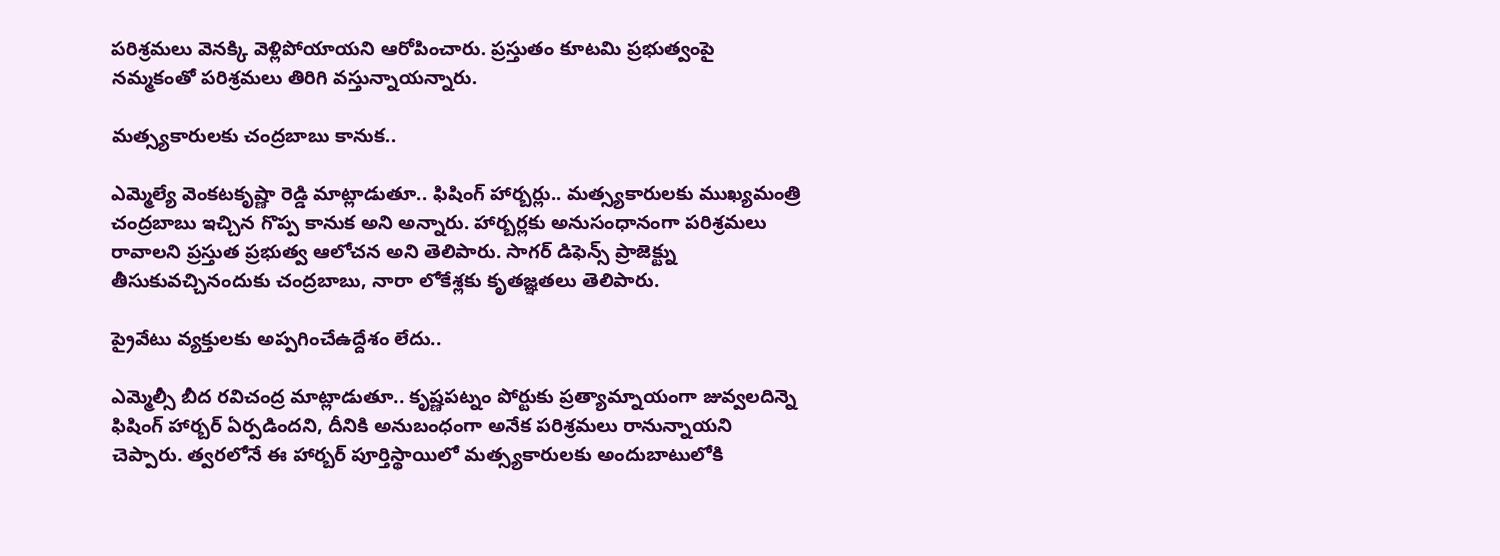పరిశ్రమలు వెనక్కి వెళ్లిపోయాయని ఆరోపించారు. ప్రస్తుతం కూటమి ప్రభుత్వంపై నమ్మకంతో పరిశ్రమలు తిరిగి వస్తున్నాయన్నారు.

మత్స్యకారులకు చంద్రబాబు కానుక..

ఎమ్మెల్యే వెంకటకృష్ణా రెడ్డి మాట్లాడుతూ.. ఫిషింగ్ హార్బర్లు.. మత్స్యకారులకు ముఖ్యమంత్రి చంద్రబాబు ఇచ్చిన గొప్ప కానుక అని అన్నారు. హార్బర్లకు అనుసంధానంగా పరిశ్రమలు రావాలని ప్రస్తుత ప్రభుత్వ ఆలోచన అని తెలిపారు. సాగర్ డిఫెన్స్ ప్రాజెక్ట్ను తీసుకువచ్చినందుకు చంద్రబాబు, నారా లోకేశ్లకు కృతజ్ఞతలు తెలిపారు.

ప్రైవేటు వ్యక్తులకు అప్పగించేఉద్దేశం లేదు..

ఎమ్మెల్సీ బీద రవిచంద్ర మాట్లాడుతూ.. కృష్ణపట్నం పోర్టుకు ప్రత్యామ్నాయంగా జువ్వలదిన్నె ఫిషింగ్ హార్బర్ ఏర్పడిందని, దీనికి అనుబంధంగా అనేక పరిశ్రమలు రానున్నాయని చెప్పారు. త్వరలోనే ఈ హార్బర్ పూర్తిస్థాయిలో మత్స్యకారులకు అందుబాటులోకి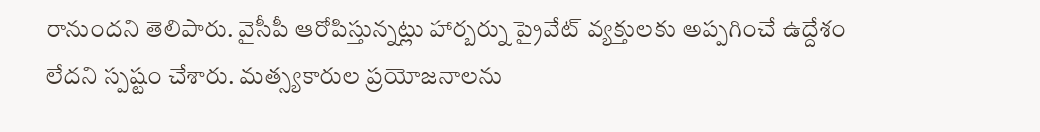రానుందని తెలిపారు. వైసీపీ ఆరోపిస్తున్నట్లు హార్బర్ను ప్రైవేట్ వ్యక్తులకు అప్పగించే ఉద్దేశం లేదని స్పష్టం చేశారు. మత్స్యకారుల ప్రయోజనాలను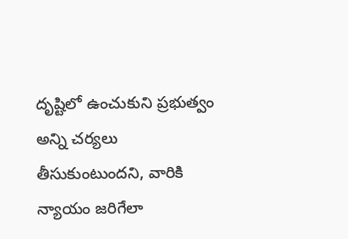దృష్టిలో ఉంచుకుని ప్రభుత్వం అన్ని చర్యలు తీసుకుంటుందని, వారికి న్యాయం జరిగేలా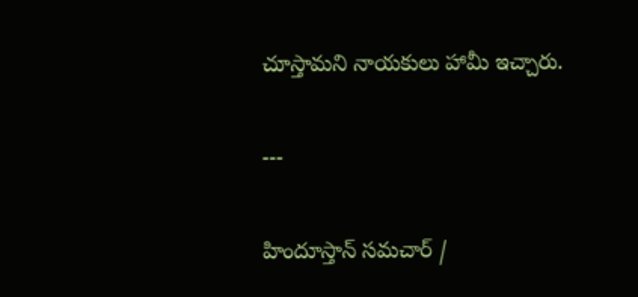చూస్తామని నాయకులు హామీ ఇచ్చారు.

---

హిందూస్తాన్ సమచార్ /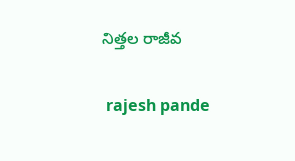నిత్తల రాజీవ


 rajesh pande